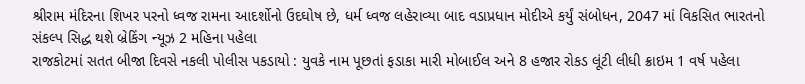શ્રીરામ મંદિરના શિખર પરનો ધ્વજ રામના આદર્શોનો ઉદઘોષ છે, ધર્મ ધ્વજ લહેરાવ્યા બાદ વડાપ્રધાન મોદીએ કર્યું સંબોધન, 2047 માં વિકસિત ભારતનો સંકલ્પ સિદ્ધ થશે બ્રેકિંગ ન્યૂઝ 2 મહિના પહેલા
રાજકોટમાં સતત બીજા દિવસે નકલી પોલીસ પકડાયો : યુવકે નામ પૂછતાં ફડાકા મારી મોબાઈલ અને 8 હજાર રોકડ લૂંટી લીધી ક્રાઇમ 1 વર્ષ પહેલા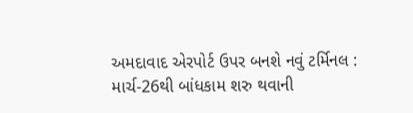અમદાવાદ એરપોર્ટ ઉપર બનશે નવું ટર્મિનલ : માર્ચ-26થી બાંધકામ શરુ થવાની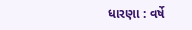ધારણા : વર્ષે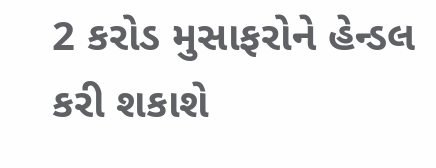2 કરોડ મુસાફરોને હેન્ડલ કરી શકાશે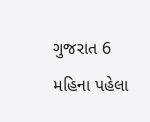ગુજરાત 6 મહિના પહેલા